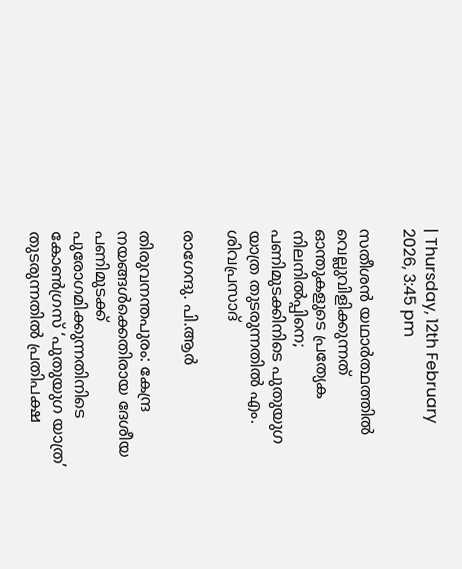| Thursday, 12th February 2026, 3:45 pm

സതീശന്‍ യഥാര്‍ത്ഥത്തില്‍ വെല്ലുവിളിക്കുന്നത് ഓന്തുകളുടെ പ്രത്യേക നിലനില്‍പ്പിനെ; പണിമുടക്കിനിടെ പുതുയുഗ യാത്ര തുടരുന്നതില്‍ എം. ശിവപ്രസാദ്

രാഗേന്ദു. പി.ആര്‍

തിരുവനന്തപുരം: കേന്ദ്ര നയങ്ങള്‍ക്കെതിരായ ദേശീയ പണിമുടക്ക് പുരോഗമിക്കുന്നതിനിടെ കോണ്‍ഗ്രസ് ‘പുതുയുഗ യാത്ര’ തുടരുന്നതില്‍ പ്രതിപക്ഷ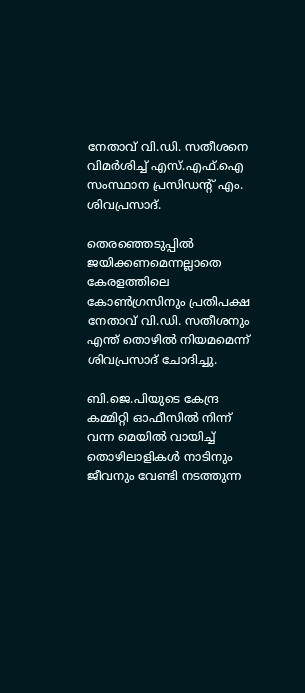നേതാവ് വി.ഡി. സതീശനെ വിമര്‍ശിച്ച് എസ്.എഫ്.ഐ സംസ്ഥാന പ്രസിഡന്റ് എം. ശിവപ്രസാദ്.

തെരഞ്ഞെടുപ്പില്‍ ജയിക്കണമെന്നല്ലാതെ കേരളത്തിലെ കോണ്‍ഗ്രസിനും പ്രതിപക്ഷ നേതാവ് വി.ഡി. സതീശനും എന്ത് തൊഴില്‍ നിയമമെന്ന് ശിവപ്രസാദ് ചോദിച്ചു.

ബി.ജെ.പിയുടെ കേന്ദ്ര കമ്മിറ്റി ഓഫീസില്‍ നിന്ന് വന്ന മെയില്‍ വായിച്ച് തൊഴിലാളികള്‍ നാടിനും ജീവനും വേണ്ടി നടത്തുന്ന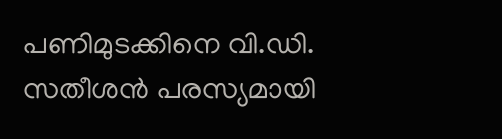പണിമുടക്കിനെ വി.ഡി. സതീശന്‍ പരസ്യമായി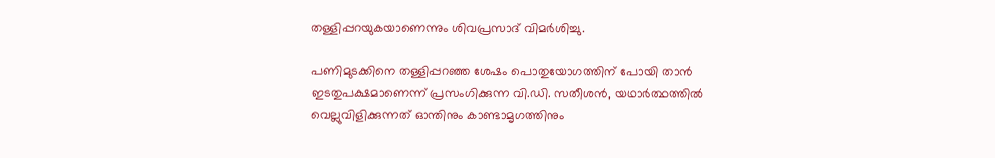തള്ളിപ്പറയുകയാണെന്നും ശിവപ്രസാദ് വിമര്‍ശിച്ചു.

പണിമുടക്കിനെ തള്ളിപ്പറഞ്ഞ ശേഷം പൊതുയോഗത്തിന് പോയി താന്‍ ഇടതുപക്ഷമാണെന്ന് പ്രസംഗിക്കുന്ന വി.ഡി. സതീശന്‍, യഥാര്‍ത്ഥത്തില്‍ വെല്ലുവിളിക്കുന്നത് ഓന്തിനും കാണ്ടാമൃഗത്തിനും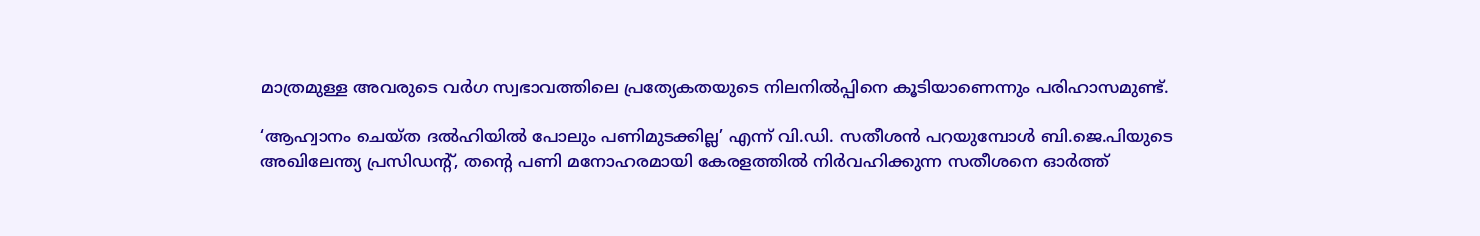മാത്രമുള്ള അവരുടെ വര്‍ഗ സ്വഭാവത്തിലെ പ്രത്യേകതയുടെ നിലനില്‍പ്പിനെ കൂടിയാണെന്നും പരിഹാസമുണ്ട്.

‘ആഹ്വാനം ചെയ്ത ദല്‍ഹിയില്‍ പോലും പണിമുടക്കില്ല’ എന്ന് വി.ഡി. സതീശന്‍ പറയുമ്പോള്‍ ബി.ജെ.പിയുടെ അഖിലേന്ത്യ പ്രസിഡന്റ്, തന്റെ പണി മനോഹരമായി കേരളത്തില്‍ നിര്‍വഹിക്കുന്ന സതീശനെ ഓര്‍ത്ത്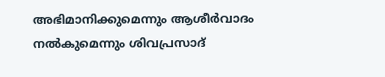അഭിമാനിക്കുമെന്നും ആശീര്‍വാദം നല്‍കുമെന്നും ശിവപ്രസാദ്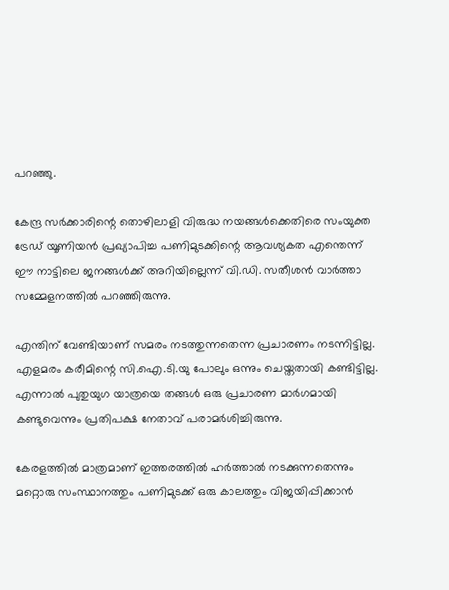പറഞ്ഞു.

കേന്ദ്ര സര്‍ക്കാരിന്റെ തൊഴിലാളി വിരുദ്ധ നയങ്ങള്‍ക്കെതിരെ സംയുക്ത ട്രേഡ് യൂണിയന്‍ പ്രഖ്യാപിച്ച പണിമുടക്കിന്റെ ആവശ്യകത എന്തെന്ന് ഈ നാട്ടിലെ ജനങ്ങള്‍ക്ക് അറിയില്ലെന്ന് വി.ഡി. സതീശന്‍ വാര്‍ത്താ സമ്മേളനത്തില്‍ പറഞ്ഞിരുന്നു.

എന്തിന് വേണ്ടിയാണ് സമരം നടത്തുന്നതെന്ന പ്രചാരണം നടന്നിട്ടില്ല. എളമരം കരീമിന്റെ സി.ഐ.ടി.യു പോലും ഒന്നും ചെയ്തതായി കണ്ടിട്ടില്ല. എന്നാല്‍ പുതുയുഗ യാത്രയെ തങ്ങള്‍ ഒരു പ്രചാരണ മാര്‍ഗമായി കണ്ടുവെന്നും പ്രതിപക്ഷ നേതാവ് പരാമര്‍ശിച്ചിരുന്നു.

കേരളത്തില്‍ മാത്രമാണ് ഇത്തരത്തില്‍ ഹര്‍ത്താല്‍ നടക്കുന്നതെന്നും മറ്റൊരു സംസ്ഥാനത്തും പണിമുടക്ക് ഒരു കാലത്തും വിജയിപ്പിക്കാന്‍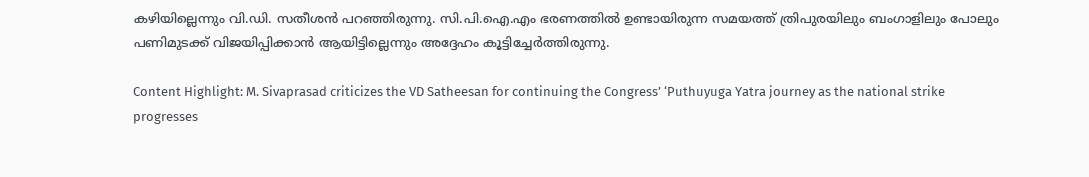കഴിയില്ലെന്നും വി.ഡി. സതീശന്‍ പറഞ്ഞിരുന്നു. സി.പി.ഐ.എം ഭരണത്തില്‍ ഉണ്ടായിരുന്ന സമയത്ത് ത്രിപുരയിലും ബംഗാളിലും പോലും പണിമുടക്ക് വിജയിപ്പിക്കാന്‍ ആയിട്ടില്ലെന്നും അദ്ദേഹം കൂട്ടിച്ചേര്‍ത്തിരുന്നു.

Content Highlight: M. Sivaprasad criticizes the VD Satheesan for continuing the Congress’ ‘Puthuyuga Yatra journey as the national strike progresses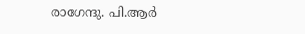രാഗേന്ദു. പി.ആര്‍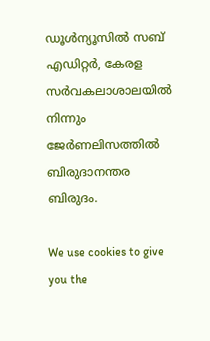ഡൂള്‍ന്യൂസില്‍ സബ് എഡിറ്റര്‍, കേരള സര്‍വകലാശാലയില്‍ നിന്നും ജേര്‍ണലിസത്തില്‍ ബിരുദാനന്തര ബിരുദം.

We use cookies to give you the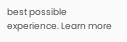best possible experience. Learn more